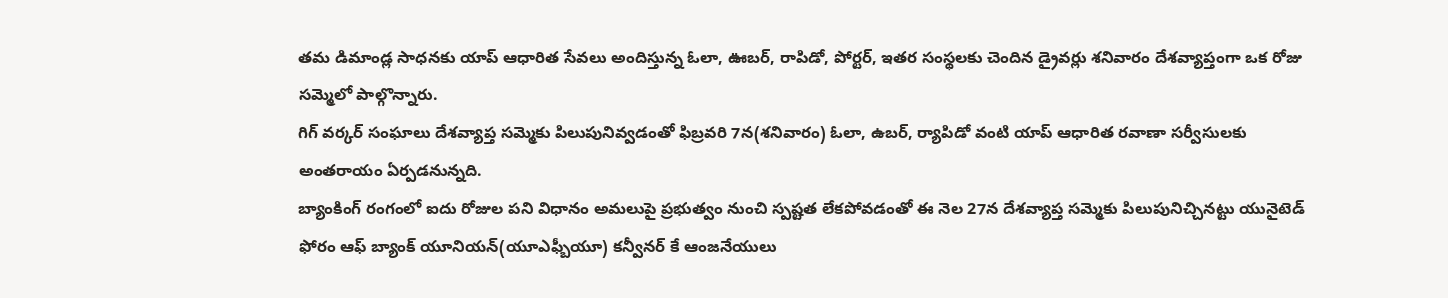తమ డిమాండ్ల సాధనకు యాప్ ఆధారిత సేవలు అందిస్తున్న ఓలా, ఊబర్, రాపిడో, పోర్టర్, ఇతర సంస్థలకు చెందిన డ్రైవర్లు శనివారం దేశవ్యాప్తంగా ఒక రోజు సమ్మెలో పాల్గొన్నారు.
గిగ్ వర్కర్ సంఘాలు దేశవ్యాప్త సమ్మెకు పిలుపునివ్వడంతో ఫిబ్రవరి 7న(శనివారం) ఓలా, ఉబర్, ర్యాపిడో వంటి యాప్ ఆధారిత రవాణా సర్వీసులకు అంతరాయం ఏర్పడనున్నది.
బ్యాంకింగ్ రంగంలో ఐదు రోజుల పని విధానం అమలుపై ప్రభుత్వం నుంచి స్పష్టత లేకపోవడంతో ఈ నెల 27న దేశవ్యాప్త సమ్మెకు పిలుపునిచ్చినట్టు యునైటెడ్ ఫోరం ఆఫ్ బ్యాంక్ యూనియన్(యూఎఫ్బీయూ) కన్వీనర్ కే ఆంజనేయులు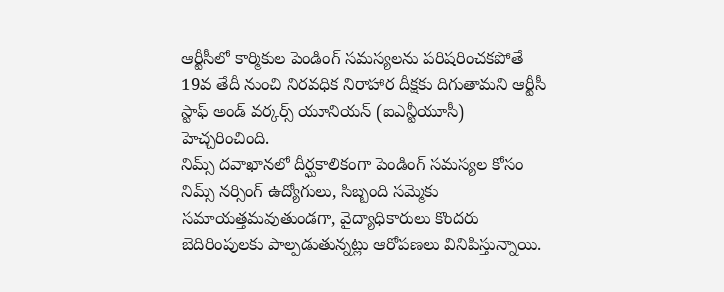ఆర్టీసీలో కార్మికుల పెండింగ్ సమస్యలను పరిషరించకపోతే 19వ తేదీ నుంచి నిరవధిక నిరాహార దీక్షకు దిగుతామని ఆర్టీసీ స్టాఫ్ అండ్ వర్కర్స్ యూనియన్ (ఐఎన్టీయూసీ) హెచ్చరించింది.
నిమ్స్ దవాఖానలో దీర్ఘకాలికంగా పెండింగ్ సమస్యల కోసం నిమ్స్ నర్సింగ్ ఉద్యోగులు, సిబ్బంది సమ్మెకు సమాయత్తమవుతుండగా, వైద్యాధికారులు కొందరు బెదిరింపులకు పాల్పడుతున్నట్లు ఆరోపణలు వినిపిస్తున్నాయి.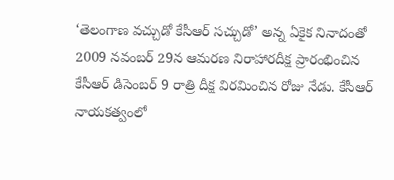‘తెలంగాణ వచ్చుడో కేసీఆర్ సచ్చుడో’ అన్న ఏకైక నినాదంతో 2009 నవంబర్ 29న ఆమరణ నిరాహారదీక్ష ప్రారంభించిన కేసీఆర్ డిసెంబర్ 9 రాత్రి దీక్ష విరమించిన రోజు నేడు. కేసీఆర్ నాయకత్వంలో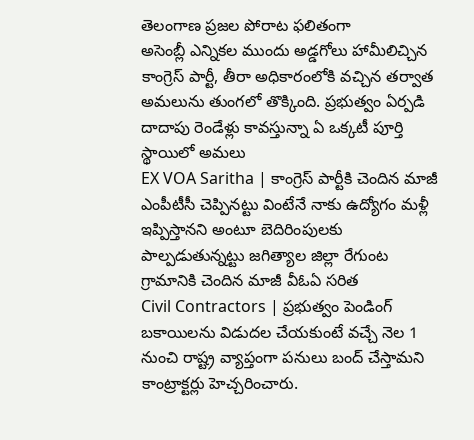తెలంగాణ ప్రజల పోరాట ఫలితంగా
అసెంబ్లీ ఎన్నికల ముందు అడ్డగోలు హామీలిచ్చిన కాంగ్రెస్ పార్టీ, తీరా అధికారంలోకి వచ్చిన తర్వాత అమలును తుంగలో తొక్కింది. ప్రభుత్వం ఏర్పడి దాదాపు రెండేళ్లు కావస్తున్నా ఏ ఒక్కటీ పూర్తి స్థాయిలో అమలు
EX VOA Saritha | కాంగ్రెస్ పార్టీకి చెందిన మాజీ ఎంపీటీసీ చెప్పినట్టు వింటేనే నాకు ఉద్యోగం మళ్లీ ఇప్పిస్తానని అంటూ బెదిరింపులకు పాల్పడుతున్నట్టు జగిత్యాల జిల్లా రేగుంట గ్రామానికి చెందిన మాజీ వీఓఏ సరిత
Civil Contractors | ప్రభుత్వం పెండింగ్ బకాయిలను విడుదల చేయకుంటే వచ్చే నెల 1 నుంచి రాష్ట్ర వ్యాప్తంగా పనులు బంద్ చేస్తామని కాంట్రాక్టర్లు హెచ్చరించారు.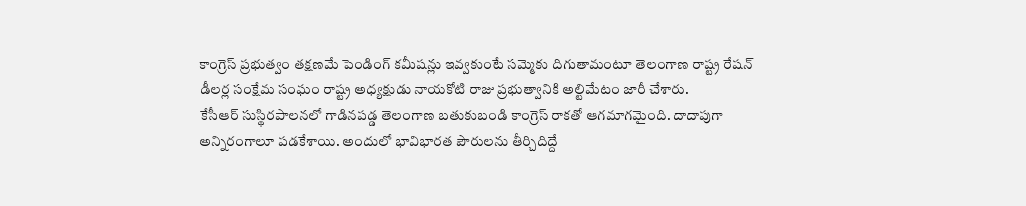కాంగ్రెస్ ప్రభుత్వం తక్షణమే పెండింగ్ కమీషన్లు ఇవ్వకుంటే సమ్మెకు దిగుతామంటూ తెలంగాణ రాష్ట్ర రేషన్ డీలర్ల సంక్షేమ సంఘం రాష్ట్ర అధ్యక్షుడు నాయకోటి రాజు ప్రభుత్వానికి అల్టిమేటం జారీ చేశారు.
కేసీఆర్ సుస్థిరపాలనలో గాడినపడ్డ తెలంగాణ బతుకుబండి కాంగ్రెస్ రాకతో ఆగమాగమైంది. దాదాపుగా అన్నిరంగాలూ పడకేశాయి. అందులో భావిభారత పౌరులను తీర్చిదిద్దే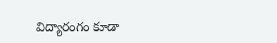విద్యారంగం కూడా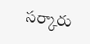సర్కారు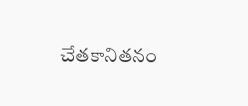చేతకానితనం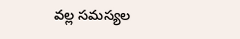వల్ల సమస్యల